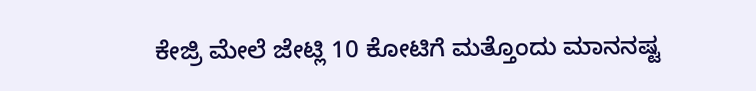ಕೇಜ್ರಿ ಮೇಲೆ ಜೇಟ್ಲಿ 10 ಕೋಟಿಗೆ ಮತ್ತೊಂದು ಮಾನನಷ್ಟ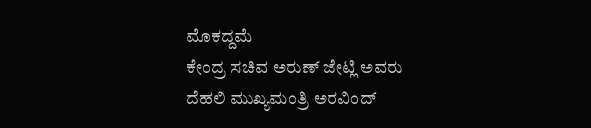ಮೊಕದ್ದಮೆ
ಕೇಂದ್ರ ಸಚಿವ ಅರುಣ್ ಜೇಟ್ಲಿ ಅವರು ದೆಹಲಿ ಮುಖ್ಯಮಂತ್ರಿ ಅರವಿಂದ್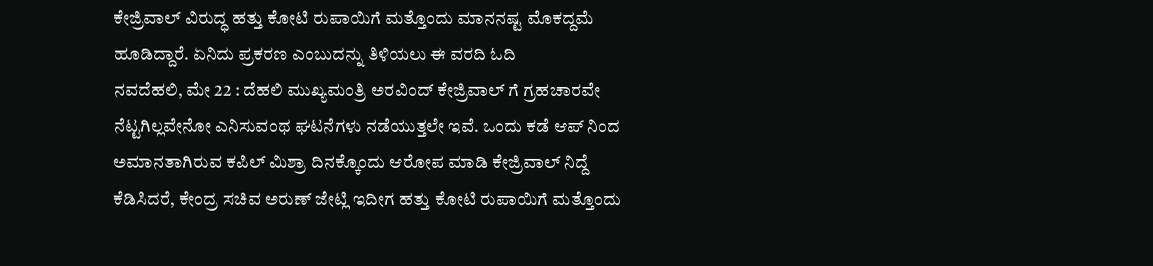ಕೇಜ್ರಿವಾಲ್ ವಿರುದ್ಧ ಹತ್ತು ಕೋಟಿ ರುಪಾಯಿಗೆ ಮತ್ತೊಂದು ಮಾನನಷ್ಟ ಮೊಕದ್ದಮೆ ಹೂಡಿದ್ದಾರೆ. ಏನಿದು ಪ್ರಕರಣ ಎಂಬುದನ್ನು ತಿಳಿಯಲು ಈ ವರದಿ ಓದಿ
ನವದೆಹಲಿ, ಮೇ 22 : ದೆಹಲಿ ಮುಖ್ಯಮಂತ್ರಿ ಅರವಿಂದ್ ಕೇಜ್ರಿವಾಲ್ ಗೆ ಗ್ರಹಚಾರವೇ ನೆಟ್ಟಗಿಲ್ಲವೇನೋ ಎನಿಸುವಂಥ ಘಟನೆಗಳು ನಡೆಯುತ್ತಲೇ ಇವೆ. ಒಂದು ಕಡೆ ಆಪ್ ನಿಂದ ಅಮಾನತಾಗಿರುವ ಕಪಿಲ್ ಮಿಶ್ರಾ ದಿನಕ್ಕೊಂದು ಆರೋಪ ಮಾಡಿ ಕೇಜ್ರಿವಾಲ್ ನಿದ್ದೆ ಕೆಡಿಸಿದರೆ, ಕೇಂದ್ರ ಸಚಿವ ಅರುಣ್ ಜೇಟ್ಲಿ ಇದೀಗ ಹತ್ತು ಕೋಟಿ ರುಪಾಯಿಗೆ ಮತ್ತೊಂದು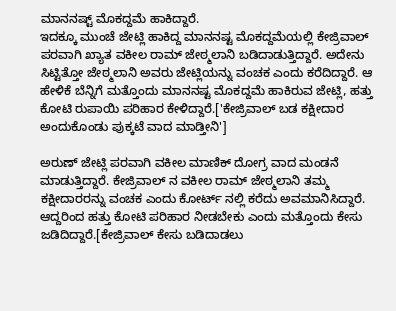ಮಾನನಷ್ಟ್ ಮೊಕದ್ದಮೆ ಹಾಕಿದ್ದಾರೆ.
ಇದಕ್ಕೂ ಮುಂಚೆ ಜೇಟ್ಲಿ ಹಾಕಿದ್ದ ಮಾನನಷ್ಟ ಮೊಕದ್ದಮೆಯಲ್ಲಿ ಕೇಜ್ರಿವಾಲ್ ಪರವಾಗಿ ಖ್ಯಾತ ವಕೀಲ ರಾಮ್ ಜೇಠ್ಮಲಾನಿ ಬಡಿದಾಡುತ್ತಿದ್ದಾರೆ. ಅದೇನು ಸಿಟ್ಟಿತ್ತೋ ಜೇಠ್ಮಲಾನಿ ಅವರು ಜೇಟ್ಲಿಯನ್ನು ವಂಚಕ ಎಂದು ಕರೆದಿದ್ದಾರೆ. ಆ ಹೇಳಿಕೆ ಬೆನ್ನಿಗೆ ಮತ್ತೊಂದು ಮಾನನಷ್ಟ ಮೊಕದ್ದಮೆ ಹಾಕಿರುವ ಜೇಟ್ಲಿ, ಹತ್ತು ಕೋಟಿ ರುಪಾಯಿ ಪರಿಹಾರ ಕೇಳಿದ್ದಾರೆ.['ಕೇಜ್ರಿವಾಲ್ ಬಡ ಕಕ್ಷೀದಾರ ಅಂದುಕೊಂಡು ಪುಕ್ಕಟೆ ವಾದ ಮಾಡ್ತೀನಿ']

ಅರುಣ್ ಜೇಟ್ಲಿ ಪರವಾಗಿ ವಕೀಲ ಮಾಣಿಕ್ ದೋಗ್ರ ವಾದ ಮಂಡನೆ ಮಾಡುತ್ತಿದ್ದಾರೆ. ಕೇಜ್ರಿವಾಲ್ ನ ವಕೀಲ ರಾಮ್ ಜೇಠ್ಮಲಾನಿ ತಮ್ಮ ಕಕ್ಷೀದಾರರನ್ನು ವಂಚಕ ಎಂದು ಕೋರ್ಟ್ ನಲ್ಲಿ ಕರೆದು ಅವಮಾನಿಸಿದ್ದಾರೆ. ಆದ್ದರಿಂದ ಹತ್ತು ಕೋಟಿ ಪರಿಹಾರ ನೀಡಬೇಕು ಎಂದು ಮತ್ತೊಂದು ಕೇಸು ಜಡಿದಿದ್ದಾರೆ.[ಕೇಜ್ರಿವಾಲ್ ಕೇಸು ಬಡಿದಾಡಲು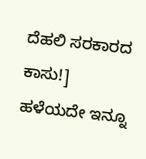ದೆಹಲಿ ಸರಕಾರದ ಕಾಸು!]
ಹಳೆಯದೇ ಇನ್ನೂ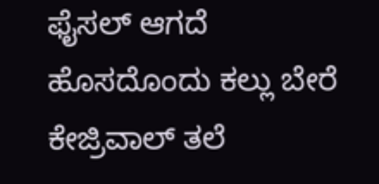ಫೈಸಲ್ ಆಗದೆ ಹೊಸದೊಂದು ಕಲ್ಲು ಬೇರೆ ಕೇಜ್ರಿವಾಲ್ ತಲೆ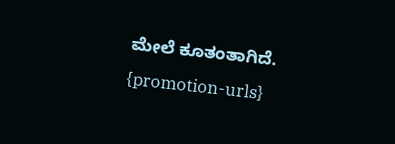ಮೇಲೆ ಕೂತಂತಾಗಿದೆ.
{promotion-urls}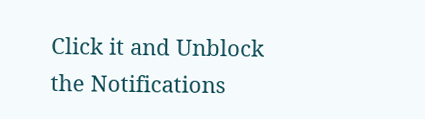Click it and Unblock the Notifications